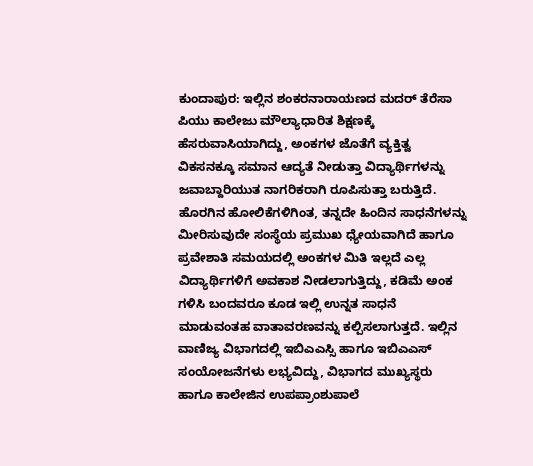ಕುಂದಾಪುರ: ಇಲ್ಲಿನ ಶಂಕರನಾರಾಯಣದ ಮದರ್ ತೆರೆಸಾ ಪಿಯು ಕಾಲೇಜು ಮೌಲ್ಯಾಧಾರಿತ ಶಿಕ್ಷಣಕ್ಕೆ ಹೆಸರುವಾಸಿಯಾಗಿದ್ದು, ಅಂಕಗಳ ಜೊತೆಗೆ ವ್ಯಕ್ತಿತ್ವ ವಿಕಸನಕ್ಕೂ ಸಮಾನ ಆದ್ಯತೆ ನೀಡುತ್ತಾ ವಿದ್ಯಾರ್ಥಿಗಳನ್ನು ಜವಾಬ್ದಾರಿಯುತ ನಾಗರಿಕರಾಗಿ ರೂಪಿಸುತ್ತಾ ಬರುತ್ತಿದೆ.
ಹೊರಗಿನ ಹೋಲಿಕೆಗಳಿಗಿಂತ, ತನ್ನದೇ ಹಿಂದಿನ ಸಾಧನೆಗಳನ್ನು ಮೀರಿಸುವುದೇ ಸಂಸ್ಥೆಯ ಪ್ರಮುಖ ಧ್ಯೇಯವಾಗಿದೆ ಹಾಗೂ ಪ್ರವೇಶಾತಿ ಸಮಯದಲ್ಲಿ ಅಂಕಗಳ ಮಿತಿ ಇಲ್ಲದೆ ಎಲ್ಲ ವಿದ್ಯಾರ್ಥಿಗಳಿಗೆ ಅವಕಾಶ ನೀಡಲಾಗುತ್ತಿದ್ದು, ಕಡಿಮೆ ಅಂಕ ಗಳಿಸಿ ಬಂದವರೂ ಕೂಡ ಇಲ್ಲಿ ಉನ್ನತ ಸಾಧನೆ ಮಾಡುವಂತಹ ವಾತಾವರಣವನ್ನು ಕಲ್ಪಿಸಲಾಗುತ್ತದೆ. ಇಲ್ಲಿನ ವಾಣಿಜ್ಯ ವಿಭಾಗದಲ್ಲಿ ಇಬಿಎಎಸ್ಸಿ ಹಾಗೂ ಇಬಿಎಎಸ್ ಸಂಯೋಜನೆಗಳು ಲಭ್ಯವಿದ್ದು, ವಿಭಾಗದ ಮುಖ್ಯಸ್ಥರು ಹಾಗೂ ಕಾಲೇಜಿನ ಉಪಪ್ರಾಂಶುಪಾಲೆ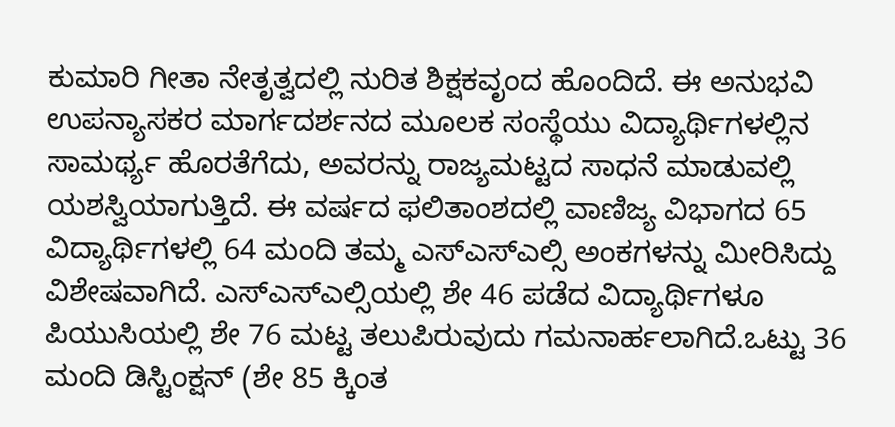ಕುಮಾರಿ ಗೀತಾ ನೇತೃತ್ವದಲ್ಲಿ ನುರಿತ ಶಿಕ್ಷಕವೃಂದ ಹೊಂದಿದೆ. ಈ ಅನುಭವಿ ಉಪನ್ಯಾಸಕರ ಮಾರ್ಗದರ್ಶನದ ಮೂಲಕ ಸಂಸ್ಥೆಯು ವಿದ್ಯಾರ್ಥಿಗಳಲ್ಲಿನ ಸಾಮರ್ಥ್ಯ ಹೊರತೆಗೆದು, ಅವರನ್ನು ರಾಜ್ಯಮಟ್ಟದ ಸಾಧನೆ ಮಾಡುವಲ್ಲಿ ಯಶಸ್ವಿಯಾಗುತ್ತಿದೆ. ಈ ವರ್ಷದ ಫಲಿತಾಂಶದಲ್ಲಿ ವಾಣಿಜ್ಯ ವಿಭಾಗದ 65 ವಿದ್ಯಾರ್ಥಿಗಳಲ್ಲಿ 64 ಮಂದಿ ತಮ್ಮ ಎಸ್ಎಸ್ಎಲ್ಸಿ ಅಂಕಗಳನ್ನು ಮೀರಿಸಿದ್ದು ವಿಶೇಷವಾಗಿದೆ. ಎಸ್ಎಸ್ಎಲ್ಸಿಯಲ್ಲಿ ಶೇ 46 ಪಡೆದ ವಿದ್ಯಾರ್ಥಿಗಳೂ ಪಿಯುಸಿಯಲ್ಲಿ ಶೇ 76 ಮಟ್ಟ ತಲುಪಿರುವುದು ಗಮನಾರ್ಹಲಾಗಿದೆ.ಒಟ್ಟು 36 ಮಂದಿ ಡಿಸ್ಟಿಂಕ್ಷನ್ (ಶೇ 85 ಕ್ಕಿಂತ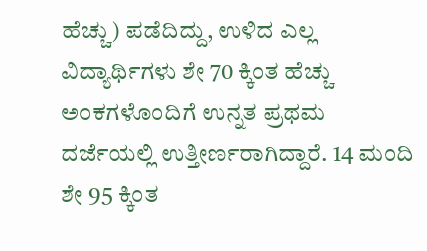ಹೆಚ್ಚು) ಪಡೆದಿದ್ದು, ಉಳಿದ ಎಲ್ಲ ವಿದ್ಯಾರ್ಥಿಗಳು ಶೇ 70 ಕ್ಕಿಂತ ಹೆಚ್ಚು ಅಂಕಗಳೊಂದಿಗೆ ಉನ್ನತ ಪ್ರಥಮ ದರ್ಜೆಯಲ್ಲಿ ಉತ್ತೀರ್ಣರಾಗಿದ್ದಾರೆ. 14 ಮಂದಿ ಶೇ 95 ಕ್ಕಿಂತ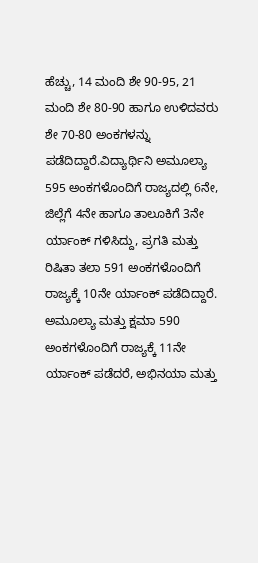ಹೆಚ್ಚು, 14 ಮಂದಿ ಶೇ 90-95, 21 ಮಂದಿ ಶೇ 80-90 ಹಾಗೂ ಉಳಿದವರು ಶೇ 70-80 ಅಂಕಗಳನ್ನು ಪಡೆದಿದ್ದಾರೆ.ವಿದ್ಯಾರ್ಥಿನಿ ಅಮೂಲ್ಯಾ 595 ಅಂಕಗಳೊಂದಿಗೆ ರಾಜ್ಯದಲ್ಲಿ 6ನೇ, ಜಿಲ್ಲೆಗೆ 4ನೇ ಹಾಗೂ ತಾಲೂಕಿಗೆ 3ನೇ ರ್ಯಾಂಕ್ ಗಳಿಸಿದ್ದು, ಪ್ರಗತಿ ಮತ್ತು ರಿಷಿತಾ ತಲಾ 591 ಅಂಕಗಳೊಂದಿಗೆ ರಾಜ್ಯಕ್ಕೆ 10ನೇ ರ್ಯಾಂಕ್ ಪಡೆದಿದ್ದಾರೆ. ಅಮೂಲ್ಯಾ ಮತ್ತು ಕ್ಷಮಾ 590 ಅಂಕಗಳೊಂದಿಗೆ ರಾಜ್ಯಕ್ಕೆ 11ನೇ ರ್ಯಾಂಕ್ ಪಡೆದರೆ, ಅಭಿನಯಾ ಮತ್ತು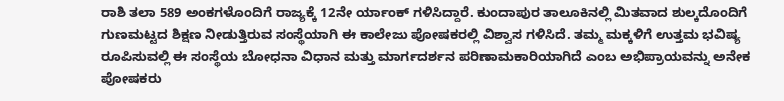ರಾಶಿ ತಲಾ 589 ಅಂಕಗಳೊಂದಿಗೆ ರಾಜ್ಯಕ್ಕೆ 12ನೇ ರ್ಯಾಂಕ್ ಗಳಿಸಿದ್ದಾರೆ. ಕುಂದಾಪುರ ತಾಲೂಕಿನಲ್ಲಿ ಮಿತವಾದ ಶುಲ್ಕದೊಂದಿಗೆ ಗುಣಮಟ್ಟದ ಶಿಕ್ಷಣ ನೀಡುತ್ತಿರುವ ಸಂಸ್ಥೆಯಾಗಿ ಈ ಕಾಲೇಜು ಪೋಷಕರಲ್ಲಿ ವಿಶ್ವಾಸ ಗಳಿಸಿದೆ. ತಮ್ಮ ಮಕ್ಕಳಿಗೆ ಉತ್ತಮ ಭವಿಷ್ಯ ರೂಪಿಸುವಲ್ಲಿ ಈ ಸಂಸ್ಥೆಯ ಬೋಧನಾ ವಿಧಾನ ಮತ್ತು ಮಾರ್ಗದರ್ಶನ ಪರಿಣಾಮಕಾರಿಯಾಗಿದೆ ಎಂಬ ಅಭಿಪ್ರಾಯವನ್ನು ಅನೇಕ ಪೋಷಕರು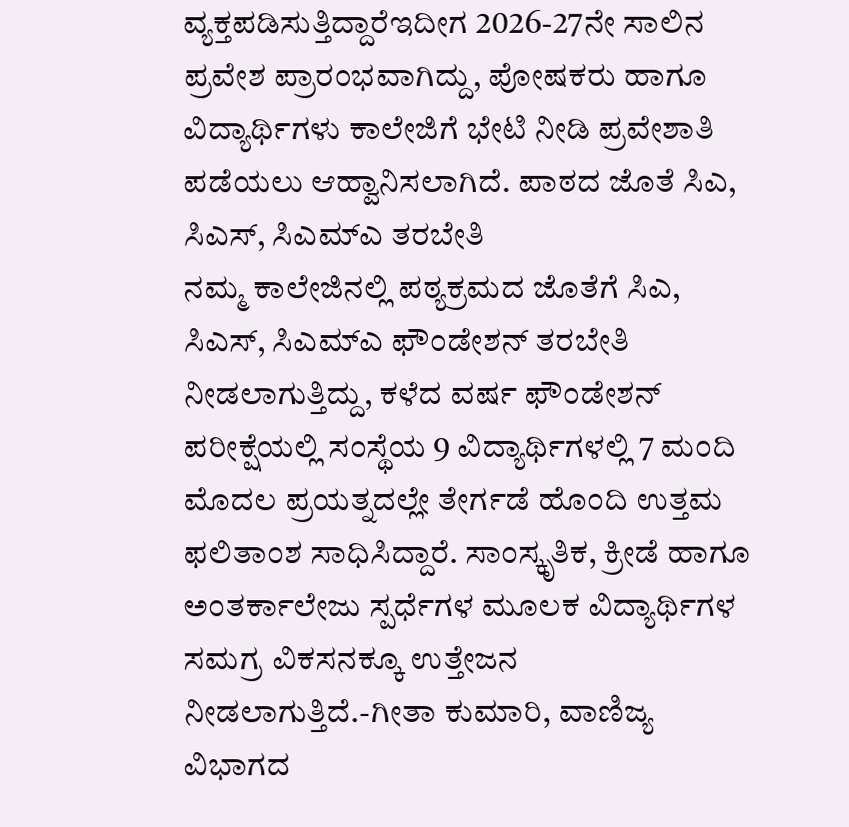ವ್ಯಕ್ತಪಡಿಸುತ್ತಿದ್ದಾರೆಇದೀಗ 2026-27ನೇ ಸಾಲಿನ ಪ್ರವೇಶ ಪ್ರಾರಂಭವಾಗಿದ್ದು, ಪೋಷಕರು ಹಾಗೂ ವಿದ್ಯಾರ್ಥಿಗಳು ಕಾಲೇಜಿಗೆ ಭೇಟಿ ನೀಡಿ ಪ್ರವೇಶಾತಿ ಪಡೆಯಲು ಆಹ್ವಾನಿಸಲಾಗಿದೆ. ಪಾಠದ ಜೊತೆ ಸಿಎ, ಸಿಎಸ್, ಸಿಎಮ್ಎ ತರಬೇತಿ
ನಮ್ಮ ಕಾಲೇಜಿನಲ್ಲಿ ಪಠ್ಯಕ್ರಮದ ಜೊತೆಗೆ ಸಿಎ, ಸಿಎಸ್, ಸಿಎಮ್ಎ ಫೌಂಡೇಶನ್ ತರಬೇತಿ ನೀಡಲಾಗುತ್ತಿದ್ದು, ಕಳೆದ ವರ್ಷ ಫೌಂಡೇಶನ್ ಪರೀಕ್ಷೆಯಲ್ಲಿ ಸಂಸ್ಥೆಯ 9 ವಿದ್ಯಾರ್ಥಿಗಳಲ್ಲಿ 7 ಮಂದಿ ಮೊದಲ ಪ್ರಯತ್ನದಲ್ಲೇ ತೇರ್ಗಡೆ ಹೊಂದಿ ಉತ್ತಮ ಫಲಿತಾಂಶ ಸಾಧಿಸಿದ್ದಾರೆ. ಸಾಂಸ್ಕೃತಿಕ, ಕ್ರೀಡೆ ಹಾಗೂ ಅಂತರ್ಕಾಲೇಜು ಸ್ಪರ್ಧೆಗಳ ಮೂಲಕ ವಿದ್ಯಾರ್ಥಿಗಳ ಸಮಗ್ರ ವಿಕಸನಕ್ಕೂ ಉತ್ತೇಜನ ನೀಡಲಾಗುತ್ತಿದೆ.-ಗೀತಾ ಕುಮಾರಿ, ವಾಣಿಜ್ಯ ವಿಭಾಗದ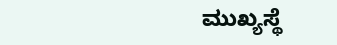ಮುಖ್ಯಸ್ಥೆ